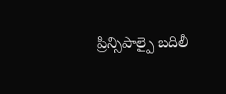ప్రిన్సిపాల్పై బదిలీ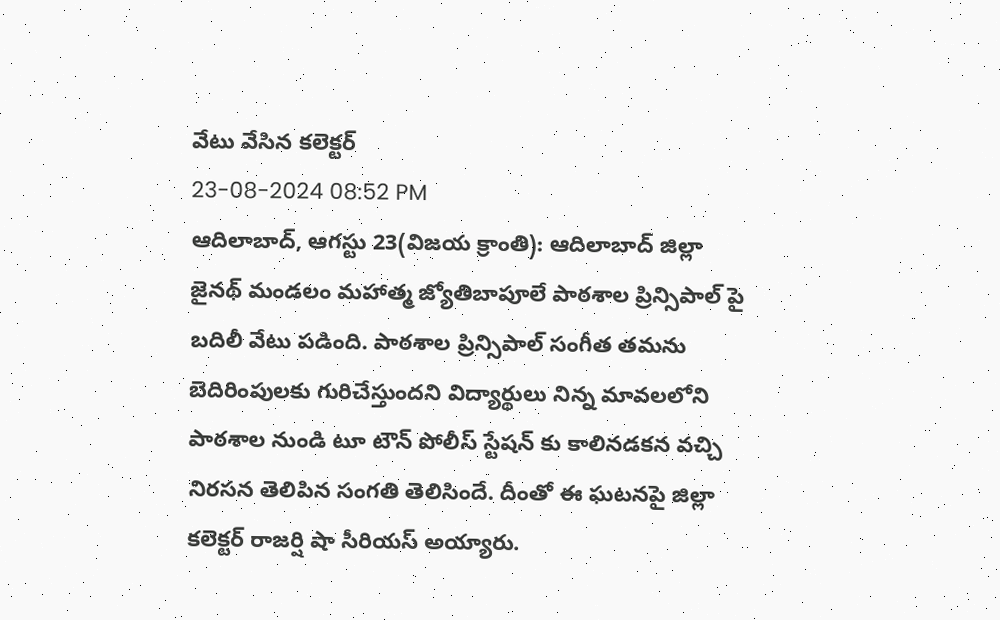వేటు వేసిన కలెక్టర్
23-08-2024 08:52 PM
ఆదిలాబాద్, ఆగస్టు 23(విజయ క్రాంతి): ఆదిలాబాద్ జిల్లా జైనథ్ మండలం మహాత్మ జ్యోతిబాపూలే పాఠశాల ప్రిన్సిపాల్ పై బదిలీ వేటు పడింది. పాఠశాల ప్రిన్సిపాల్ సంగీత తమను బెదిరింపులకు గురిచేస్తుందని విద్యార్థులు నిన్న మావలలోని పాఠశాల నుండి టూ టౌన్ పోలీస్ స్టేషన్ కు కాలినడకన వచ్చి నిరసన తెలిపిన సంగతి తెలిసిందే. దీంతో ఈ ఘటనపై జిల్లా కలెక్టర్ రాజర్షి షా సీరియస్ అయ్యారు.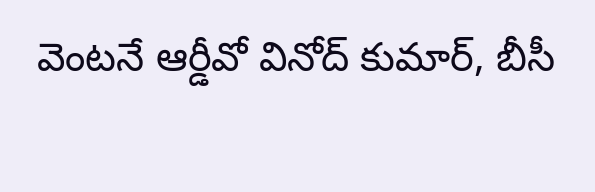వెంటనే ఆర్డీవో వినోద్ కుమార్, బీసీ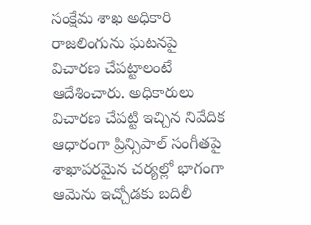సంక్షేమ శాఖ అధికారి రాజలింగును ఘటనపై విచారణ చేపట్టాలంటే ఆదేశించారు. అధికారులు విచారణ చేపట్టి ఇచ్చిన నివేదిక ఆధారంగా ప్రిన్సిపాల్ సంగీతపై శాఖాపరమైన చర్యల్లో భాగంగా ఆమెను ఇచ్చోడకు బదిలీ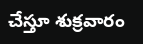చేస్తూ శుక్రవారం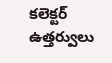కలెక్టర్ ఉత్తర్వులు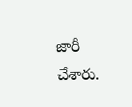జారీ చేశారు.